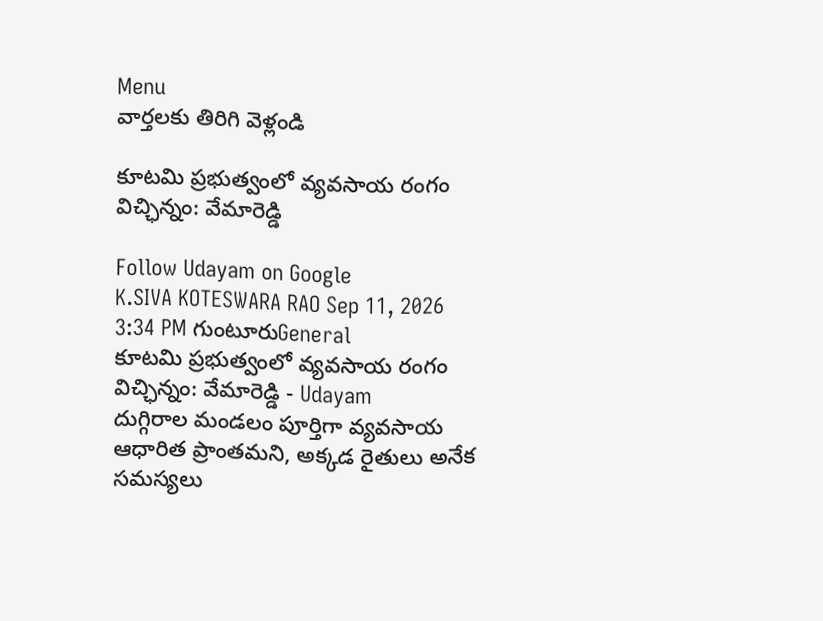Menu
వార్తలకు తిరిగి వెళ్లండి

కూటమి ప్రభుత్వంలో వ్యవసాయ రంగం విచ్ఛిన్నం: వేమారెడ్డి

Follow Udayam on Google
K.SIVA KOTESWARA RAO Sep 11, 2026 3:34 PM గుంటూరుGeneral
కూటమి ప్రభుత్వంలో వ్యవసాయ రంగం విచ్ఛిన్నం: వేమారెడ్డి - Udayam
దుగ్గిరాల మండలం పూర్తిగా వ్యవసాయ ఆధారిత ప్రాంతమని, అక్కడ రైతులు అనేక సమస్యలు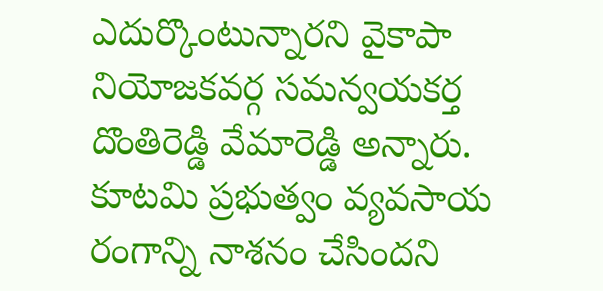ఎదుర్కొంటున్నారని వైకాపా నియోజకవర్గ సమన్వయకర్త దొంతిరెడ్డి వేమారెడ్డి అన్నారు. కూటమి ప్రభుత్వం వ్యవసాయ రంగాన్ని నాశనం చేసిందని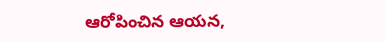ఆరోపించిన ఆయన,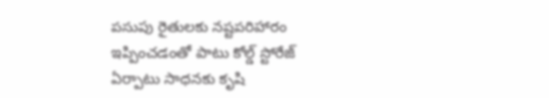పసుపు రైతులకు నష్టపరిహారం ఇప్పించడంతో పాటు కోల్డ్ స్టోరేజ్ ఏర్పాటు సాధనకు కృషి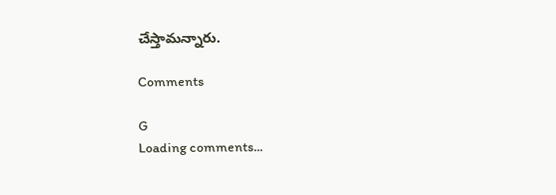చేస్తామన్నారు.

Comments

G
Loading comments...